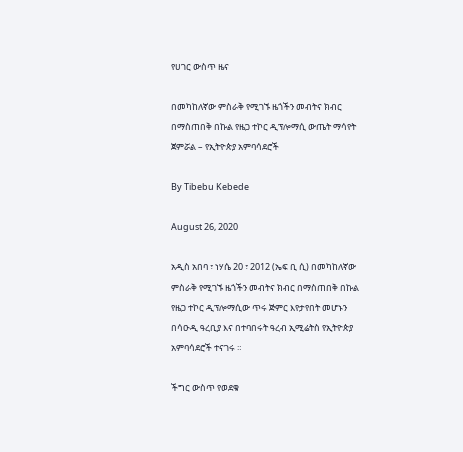የሀገር ውስጥ ዜና

በመካከለኛው ምስራቅ የሚገኙ ዜጎችን መብትና ክብር በማስጠበቅ በኩል የዜጋ ተኮር ዲፕሎማሲ ውጤት ማሳየት ጀምሯል – የኢትዮጵያ አምባሳደሮች

By Tibebu Kebede

August 26, 2020

አዲስ አበባ ፣ ነሃሴ 20 ፣ 2012 (ኤፍ ቢ ሲ) በመካከለኛው ምስራቅ የሚገኙ ዜጎችን መብትና ክብር በማስጠበቅ በኩል የዜጋ ተኮር ዲፕሎማሲው ጥሩ ጅምር እየታየበት መሆኑን በሳዑዲ ዓረቢያ እና በተባበሩት ዓረብ ኢሚሬትስ የኢትዮጵያ አምባሳደሮች ተናገሩ ።

ችግር ውስጥ የወደቁ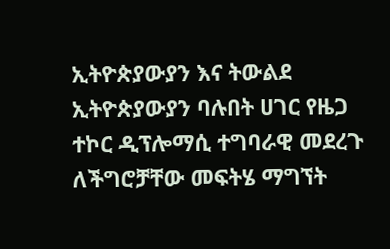ኢትዮጵያውያን እና ትውልደ ኢትዮጵያውያን ባሉበት ሀገር የዜጋ ተኮር ዲፕሎማሲ ተግባራዊ መደረጉ ለችግሮቻቸው መፍትሄ ማግኘት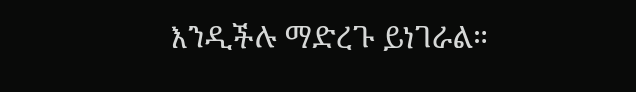እንዲችሉ ማድረጉ ይነገራል።